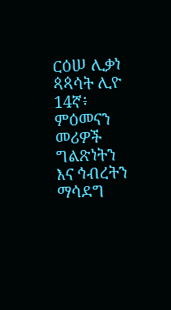ርዕሠ ሊቃነ ጳጳሳት ሊዮ 14ኛ፥ ምዕመናን መሪዎች ግልጽነትን እና ኅብረትን ማሳደግ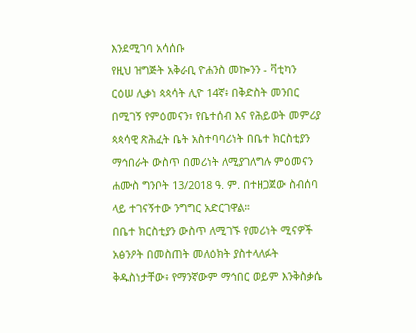እንደሚገባ አሳሰቡ
የዚህ ዝግጅት አቅራቢ ዮሐንስ መኰንን - ቫቲካን
ርዕሠ ሊቃነ ጳጳሳት ሊዮ 14ኛ፥ በቅድስት መንበር በሚገኝ የምዕመናን፣ የቤተሰብ እና የሕይወት መምሪያ ጳጳሳዊ ጽሕፈት ቤት አስተባባሪነት በቤተ ክርስቲያን ማኅበራት ውስጥ በመሪነት ለሚያገለግሉ ምዕመናን ሐሙስ ግንቦት 13/2018 ዓ. ም. በተዘጋጀው ስብሰባ ላይ ተገናኝተው ንግግር አድርገዋል።
በቤተ ክርስቲያን ውስጥ ለሚገኙ የመሪነት ሚናዎች አፅንዖት በመስጠት መለዕክት ያስተላለፉት ቅዱስነታቸው፥ የማንኛውም ማኅበር ወይም እንቅስቃሴ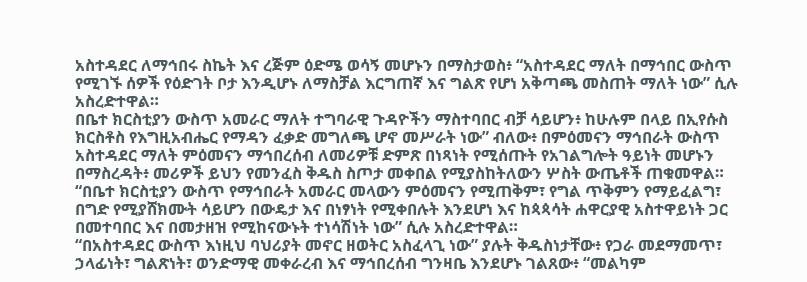አስተዳደር ለማኅበሩ ስኬት እና ረጅም ዕድሜ ወሳኝ መሆኑን በማስታወስ፥ “አስተዳደር ማለት በማኅበር ውስጥ የሚገኙ ሰዎች የዕድገት ቦታ እንዲሆኑ ለማስቻል እርግጠኛ እና ግልጽ የሆነ አቅጣጫ መስጠት ማለት ነው” ሲሉ አስረድተዋል።
በቤተ ክርስቲያን ውስጥ አመራር ማለት ተግባራዊ ጉዳዮችን ማስተባበር ብቻ ሳይሆን፥ ከሁሉም በላይ በኢየሱስ ክርስቶስ የእግዚአብሔር የማዳን ፈቃድ መግለጫ ሆኖ መሥራት ነው” ብለው፥ በምዕመናን ማኅበራት ውስጥ አስተዳደር ማለት ምዕመናን ማኅበረሰብ ለመሪዎቹ ድምጽ በነጻነት የሚሰጡት የአገልግሎት ዓይነት መሆኑን በማስረዳት፥ መሪዎች ይህን የመንፈስ ቅዱስ ስጦታ መቀበል የሚያስከትለውን ሦስት ውጤቶች ጠቁመዋል።
“በቤተ ክርስቲያን ውስጥ የማኅበራት አመራር መላውን ምዕመናን የሚጠቅም፣ የግል ጥቅምን የማይፈልግ፣ በግድ የሚያሸክሙት ሳይሆን በውዴታ እና በነፃነት የሚቀበሉት እንደሆነ እና ከጳጳሳት ሐዋርያዊ አስተዋይነት ጋር በመተባበር እና በመታዘዝ የሚከናውኑት ተነሳሽነት ነው” ሲሉ አስረድተዋል።
“በአስተዳደር ውስጥ እነዚህ ባህሪያት መኖር ዘወትር አስፈላጊ ነው” ያሉት ቅዱስነታቸው፥ የጋራ መደማመጥ፣ ኃላፊነት፣ ግልጽነት፣ ወንድማዊ መቀራረብ እና ማኅበረሰብ ግንዛቤ እንደሆኑ ገልጸው፥ “መልካም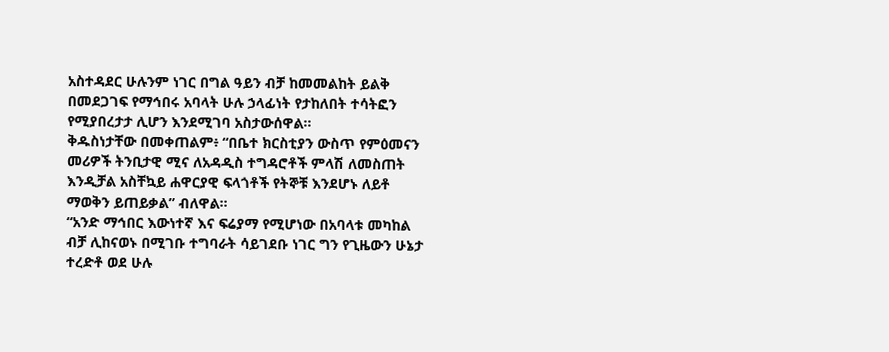አስተዳደር ሁሉንም ነገር በግል ዓይን ብቻ ከመመልከት ይልቅ በመደጋገፍ የማኅበሩ አባላት ሁሉ ኃላፊነት የታከለበት ተሳትፎን የሚያበረታታ ሊሆን እንደሚገባ አስታውሰዋል።
ቅዱስነታቸው በመቀጠልም፥ “በቤተ ክርስቲያን ውስጥ የምዕመናን መሪዎች ትንቢታዊ ሚና ለአዳዲስ ተግዳሮቶች ምላሽ ለመስጠት እንዲቻል አስቸኳይ ሐዋርያዊ ፍላጎቶች የትኞቹ እንደሆኑ ለይቶ ማወቅን ይጠይቃል” ብለዋል።
“አንድ ማኅበር እውነተኛ እና ፍሬያማ የሚሆነው በአባላቱ መካከል ብቻ ሊከናወኑ በሚገቡ ተግባራት ሳይገደቡ ነገር ግን የጊዜውን ሁኔታ ተረድቶ ወደ ሁሉ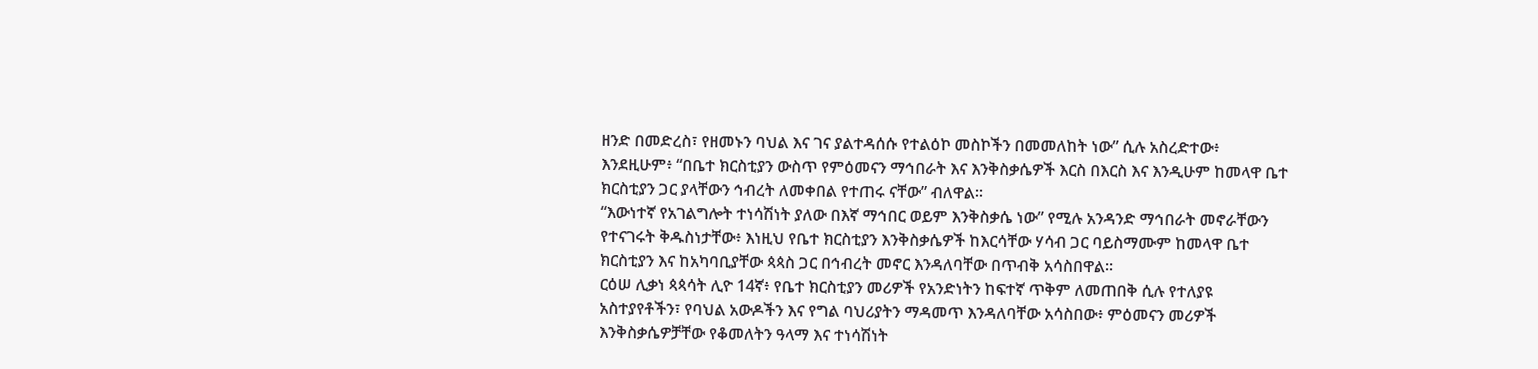ዘንድ በመድረስ፣ የዘመኑን ባህል እና ገና ያልተዳሰሱ የተልዕኮ መስኮችን በመመለከት ነው” ሲሉ አስረድተው፥ እንደዚሁም፥ “በቤተ ክርስቲያን ውስጥ የምዕመናን ማኅበራት እና እንቅስቃሴዎች እርስ በእርስ እና እንዲሁም ከመላዋ ቤተ ክርስቲያን ጋር ያላቸውን ኅብረት ለመቀበል የተጠሩ ናቸው” ብለዋል።
“እውነተኛ የአገልግሎት ተነሳሽነት ያለው በእኛ ማኅበር ወይም እንቅስቃሴ ነው” የሚሉ አንዳንድ ማኅበራት መኖራቸውን የተናገሩት ቅዱስነታቸው፥ እነዚህ የቤተ ክርስቲያን እንቅስቃሴዎች ከእርሳቸው ሃሳብ ጋር ባይስማሙም ከመላዋ ቤተ ክርስቲያን እና ከአካባቢያቸው ጳጳስ ጋር በኅብረት መኖር እንዳለባቸው በጥብቅ አሳስበዋል።
ርዕሠ ሊቃነ ጳጳሳት ሊዮ 14ኛ፥ የቤተ ክርስቲያን መሪዎች የአንድነትን ከፍተኛ ጥቅም ለመጠበቅ ሲሉ የተለያዩ አስተያየቶችን፣ የባህል አውዶችን እና የግል ባህሪያትን ማዳመጥ እንዳለባቸው አሳስበው፥ ምዕመናን መሪዎች እንቅስቃሴዎቻቸው የቆመለትን ዓላማ እና ተነሳሽነት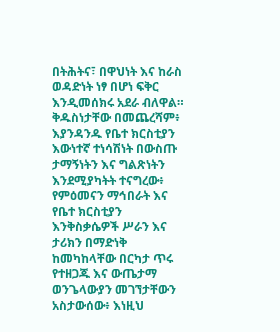በትሕትና፣ በዋህነት እና ከራስ ወዳድነት ነፃ በሆነ ፍቅር እንዲመሰክሩ አደራ ብለዋል።
ቅዱስነታቸው በመጨረሻም፥ እያንዳንዱ የቤተ ክርስቲያን እውነተኛ ተነሳሽነት በውስጡ ታማኝነትን እና ግልጽነትን እንደሚያካትት ተናግረው፥ የምዕመናን ማኅበራት እና የቤተ ክርስቲያን እንቅስቃሴዎች ሥራን እና ታሪክን በማድነቅ ከመካከላቸው በርካታ ጥሩ የተዘጋጁ እና ውጤታማ ወንጌላውያን መገኘታቸውን አስታውሰው፥ እነዚህ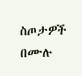ስጦታዎች በሙሉ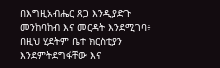በእግዚአብሔር ጸጋ እንዲያድጉ መንከባከብ እና መርዳት እንደሚገባ፥ በዚህ ሂደትም ቤተ ክርስቲያን እንደምትደግፋቸው እና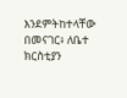እንደምትከተላቸው በመናገር፥ ለቤተ ክርስቲያን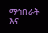ማኅበራት እና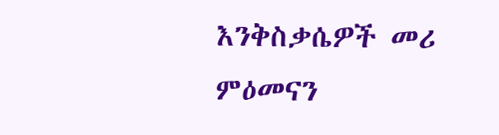እንቅስቃሴዎች መሪ ምዕመናን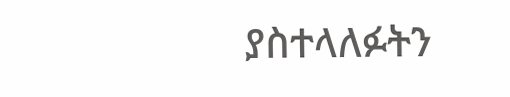ያስተላለፉትን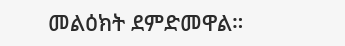መልዕክት ደምድመዋል።